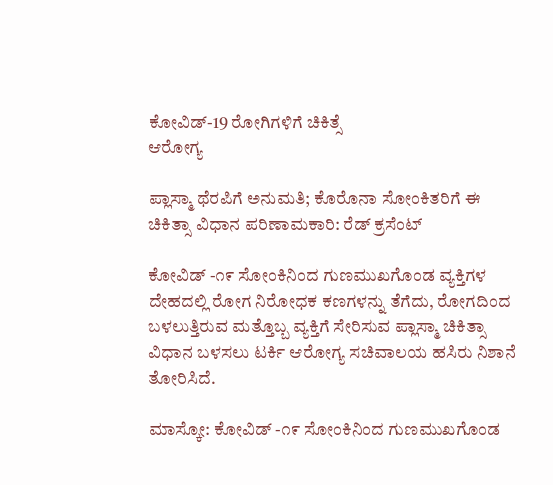ಕೋವಿಡ್-19 ರೋಗಿಗಳಿಗೆ ಚಿಕಿತ್ಸೆ
ಆರೋಗ್ಯ

ಪ್ಲಾಸ್ಮಾ ಥೆರಪಿಗೆ ಅನುಮತಿ; ಕೊರೊನಾ ಸೋಂಕಿತರಿಗೆ ಈ ಚಿಕಿತ್ಸಾ ವಿಧಾನ ಪರಿಣಾಮಕಾರಿ: ರೆಡ್ ಕ್ರಸೆಂಟ್

ಕೋವಿಡ್ -೧೯ ಸೋಂಕಿನಿಂದ ಗುಣಮುಖಗೊಂಡ ವ್ಯಕ್ತಿಗಳ ದೇಹದಲ್ಲಿ ರೋಗ ನಿರೋಧಕ ಕಣಗಳನ್ನು ತೆಗೆದು, ರೋಗದಿಂದ ಬಳಲುತ್ತಿರುವ ಮತ್ತೊಬ್ಬ ವ್ಯಕ್ತಿಗೆ ಸೇರಿಸುವ ಪ್ಲಾಸ್ಮಾ ಚಿಕಿತ್ಸಾ ವಿಧಾನ ಬಳಸಲು ಟರ್ಕಿ ಆರೋಗ್ಯ ಸಚಿವಾಲಯ ಹಸಿರು ನಿಶಾನೆ ತೋರಿಸಿದೆ.

ಮಾಸ್ಕೋ: ಕೋವಿಡ್ -೧೯ ಸೋಂಕಿನಿಂದ ಗುಣಮುಖಗೊಂಡ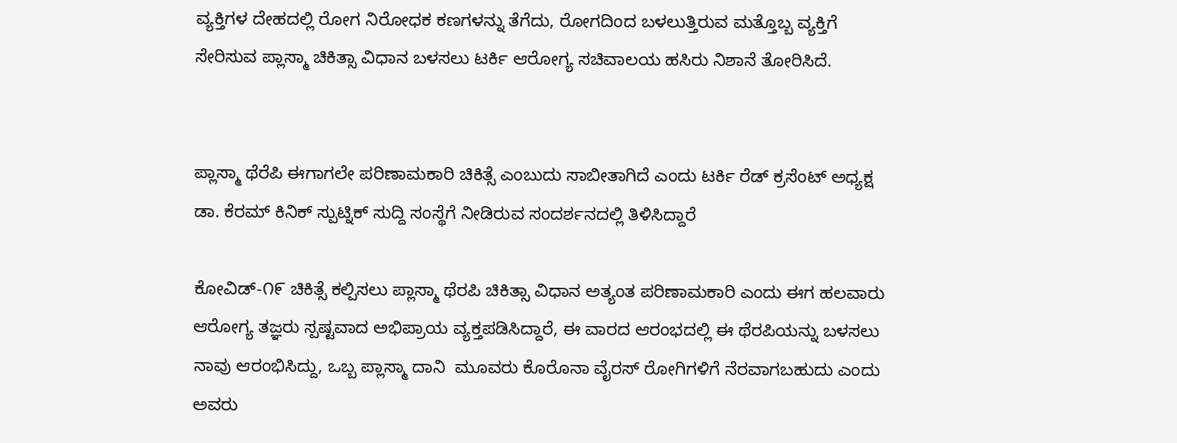ವ್ಯಕ್ತಿಗಳ ದೇಹದಲ್ಲಿ ರೋಗ ನಿರೋಧಕ ಕಣಗಳನ್ನು ತೆಗೆದು, ರೋಗದಿಂದ ಬಳಲುತ್ತಿರುವ ಮತ್ತೊಬ್ಬ ವ್ಯಕ್ತಿಗೆ ಸೇರಿಸುವ ಪ್ಲಾಸ್ಮಾ ಚಿಕಿತ್ಸಾ ವಿಧಾನ ಬಳಸಲು ಟರ್ಕಿ ಆರೋಗ್ಯ ಸಚಿವಾಲಯ ಹಸಿರು ನಿಶಾನೆ ತೋರಿಸಿದೆ.


ಪ್ಲಾಸ್ಮಾ ಥೆರೆಪಿ ಈಗಾಗಲೇ ಪರಿಣಾಮಕಾರಿ ಚಿಕಿತ್ಸೆ ಎಂಬುದು ಸಾಬೀತಾಗಿದೆ ಎಂದು ಟರ್ಕಿ ರೆಡ್ ಕ್ರಸೆಂಟ್ ಅಧ್ಯಕ್ಷ ಡಾ. ಕೆರಮ್ ಕಿನಿಕ್ ಸ್ಪುಟ್ನಿಕ್ ಸುದ್ದಿ ಸಂಸ್ಥೆಗೆ ನೀಡಿರುವ ಸಂದರ್ಶನದಲ್ಲಿ ತಿಳಿಸಿದ್ದಾರೆ

ಕೋವಿಡ್-೧೯ ಚಿಕಿತ್ಸೆ ಕಲ್ಪಿಸಲು ಪ್ಲಾಸ್ಮಾ ಥೆರಪಿ ಚಿಕಿತ್ಸಾ ವಿಧಾನ ಅತ್ಯಂತ ಪರಿಣಾಮಕಾರಿ ಎಂದು ಈಗ ಹಲವಾರು ಆರೋಗ್ಯ ತಜ್ಞರು ಸ್ಪಷ್ಟವಾದ ಅಭಿಪ್ರಾಯ ವ್ಯಕ್ತಪಡಿಸಿದ್ದಾರೆ, ಈ ವಾರದ ಆರಂಭದಲ್ಲಿ ಈ ಥೆರಪಿಯನ್ನು ಬಳಸಲು ನಾವು ಆರಂಭಿಸಿದ್ದು, ಒಬ್ಬ ಪ್ಲಾಸ್ಮಾ ದಾನಿ  ಮೂವರು ಕೊರೊನಾ ವೈರಸ್ ರೋಗಿಗಳಿಗೆ ನೆರವಾಗಬಹುದು ಎಂದು ಅವರು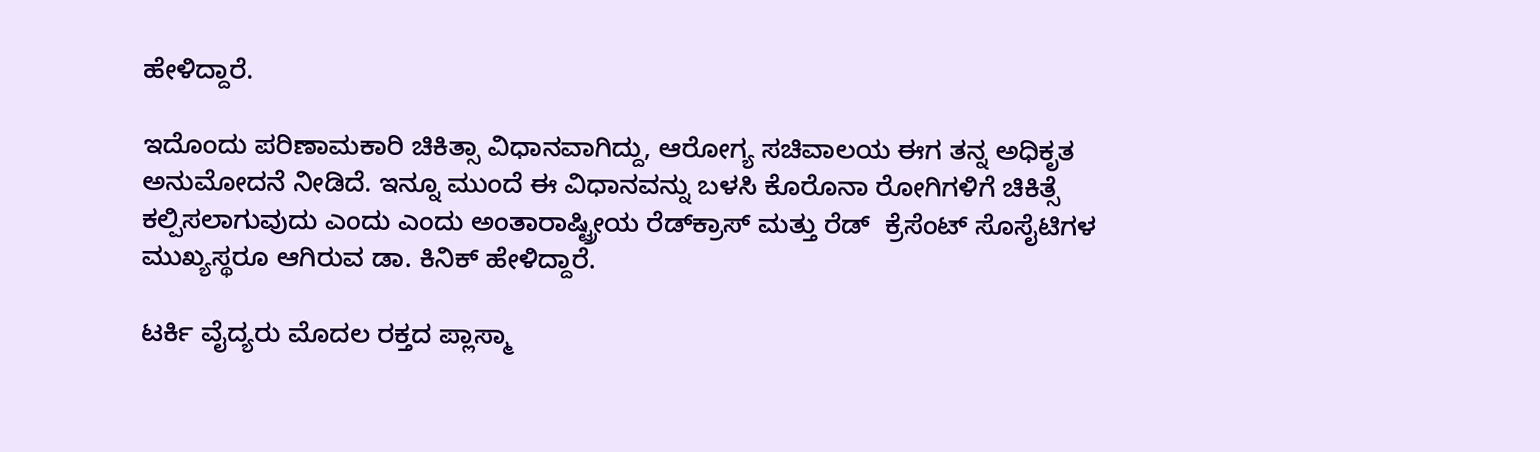ಹೇಳಿದ್ದಾರೆ.

ಇದೊಂದು ಪರಿಣಾಮಕಾರಿ ಚಿಕಿತ್ಸಾ ವಿಧಾನವಾಗಿದ್ದು, ಆರೋಗ್ಯ ಸಚಿವಾಲಯ ಈಗ ತನ್ನ ಅಧಿಕೃತ ಅನುಮೋದನೆ ನೀಡಿದೆ. ಇನ್ನೂ ಮುಂದೆ ಈ ವಿಧಾನವನ್ನು ಬಳಸಿ ಕೊರೊನಾ ರೋಗಿಗಳಿಗೆ ಚಿಕಿತ್ಸೆ ಕಲ್ಪಿಸಲಾಗುವುದು ಎಂದು ಎಂದು ಅಂತಾರಾಷ್ಟ್ರೀಯ ರೆಡ್‌ಕ್ರಾಸ್ ಮತ್ತು ರೆಡ್  ಕ್ರೆಸೆಂಟ್ ಸೊಸೈಟಿಗಳ ಮುಖ್ಯಸ್ಥರೂ ಆಗಿರುವ ಡಾ. ಕಿನಿಕ್ ಹೇಳಿದ್ದಾರೆ.

ಟರ್ಕಿ ವೈದ್ಯರು ಮೊದಲ ರಕ್ತದ ಪ್ಲಾಸ್ಮಾ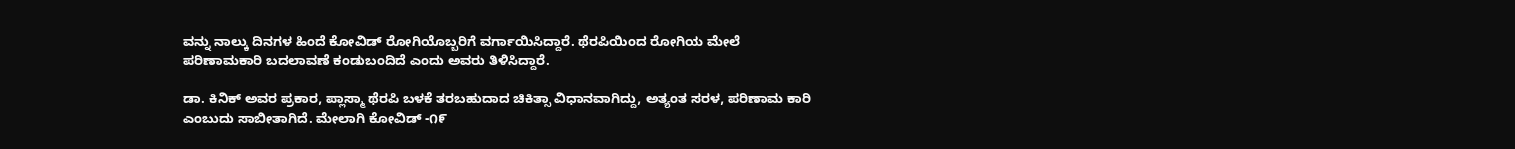ವನ್ನು ನಾಲ್ಕು ದಿನಗಳ ಹಿಂದೆ ಕೋವಿಡ್ ರೋಗಿಯೊಬ್ಬರಿಗೆ ವರ್ಗಾಯಿಸಿದ್ದಾರೆ. ಥೆರಪಿಯಿಂದ ರೋಗಿಯ ಮೇಲೆ ಪರಿಣಾಮಕಾರಿ ಬದಲಾವಣೆ ಕಂಡುಬಂದಿದೆ ಎಂದು ಅವರು ತಿಳಿಸಿದ್ದಾರೆ.

ಡಾ. ಕಿನಿಕ್ ಅವರ ಪ್ರಕಾರ, ಪ್ಲಾಸ್ಮಾ ಥೆರಪಿ ಬಳಕೆ ತರಬಹುದಾದ ಚಿಕಿತ್ಸಾ ವಿಧಾನವಾಗಿದ್ದು, ಅತ್ಯಂತ ಸರಳ, ಪರಿಣಾಮ ಕಾರಿ ಎಂಬುದು ಸಾಬೀತಾಗಿದೆ. ಮೇಲಾಗಿ ಕೋವಿಡ್ -೧೯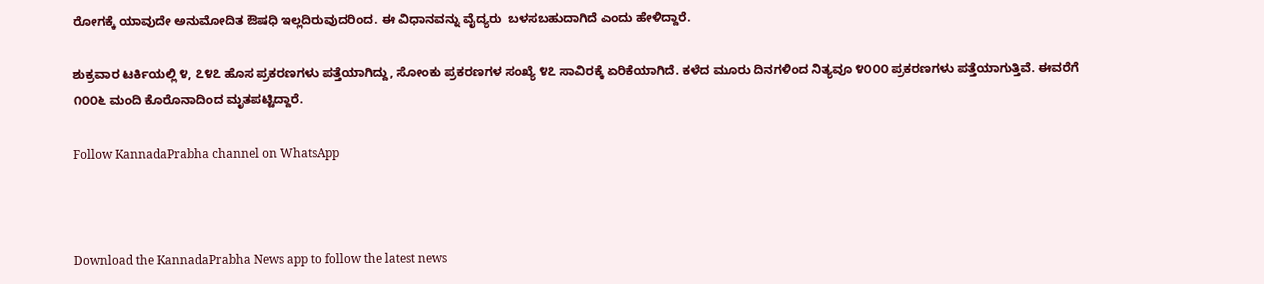ರೋಗಕ್ಕೆ ಯಾವುದೇ ಅನುಮೋದಿತ ಔಷಧಿ ಇಲ್ಲದಿರುವುದರಿಂದ. ಈ ವಿಧಾನವನ್ನು ವೈದ್ಯರು  ಬಳಸಬಹುದಾಗಿದೆ ಎಂದು ಹೇಳಿದ್ದಾರೆ.

ಶುಕ್ರವಾರ ಟರ್ಕಿಯಲ್ಲಿ ೪, ೭೪೭ ಹೊಸ ಪ್ರಕರಣಗಳು ಪತ್ತೆಯಾಗಿದ್ದು, ಸೋಂಕು ಪ್ರಕರಣಗಳ ಸಂಖ್ಯೆ ೪೭ ಸಾವಿರಕ್ಕೆ ಏರಿಕೆಯಾಗಿದೆ. ಕಳೆದ ಮೂರು ದಿನಗಳಿಂದ ನಿತ್ಯವೂ ೪೦೦೦ ಪ್ರಕರಣಗಳು ಪತ್ತೆಯಾಗುತ್ತಿವೆ. ಈವರೆಗೆ ೧೦೦೬ ಮಂದಿ ಕೊರೊನಾದಿಂದ ಮೃತಪಟ್ಟಿದ್ದಾರೆ.

Follow KannadaPrabha channel on WhatsApp



Download the KannadaPrabha News app to follow the latest news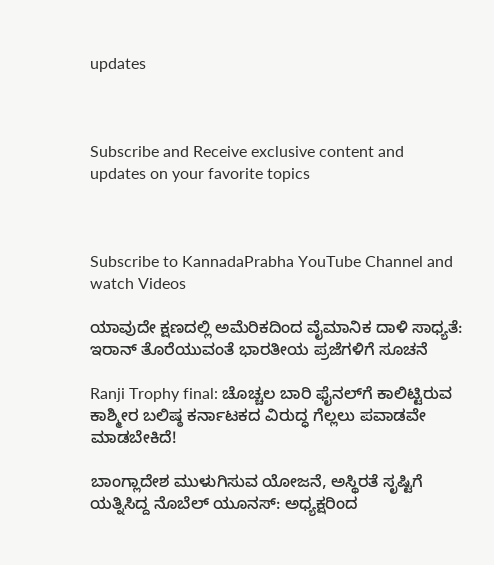updates



Subscribe and Receive exclusive content and updates on your favorite topics



Subscribe to KannadaPrabha YouTube Channel and watch Videos

ಯಾವುದೇ ಕ್ಷಣದಲ್ಲಿ ಅಮೆರಿಕದಿಂದ ವೈಮಾನಿಕ ದಾಳಿ ಸಾಧ್ಯತೆ: ಇರಾನ್ ತೊರೆಯುವಂತೆ ಭಾರತೀಯ ಪ್ರಜೆಗಳಿಗೆ ಸೂಚನೆ

Ranji Trophy final: ಚೊಚ್ಚಲ ಬಾರಿ ಫೈನಲ್‌ಗೆ ಕಾಲಿಟ್ಟಿರುವ ಕಾಶ್ಮೀರ ಬಲಿಷ್ಠ ಕರ್ನಾಟಕದ ವಿರುದ್ಧ ಗೆಲ್ಲಲು ಪವಾಡವೇ ಮಾಡಬೇಕಿದೆ!

ಬಾಂಗ್ಲಾದೇಶ ಮುಳುಗಿಸುವ ಯೋಜನೆ, ಅಸ್ಥಿರತೆ ಸೃಷ್ಟಿಗೆ ಯತ್ನಿಸಿದ್ದ ನೊಬೆಲ್ ಯೂನಸ್: ಅಧ್ಯಕ್ಷರಿಂದ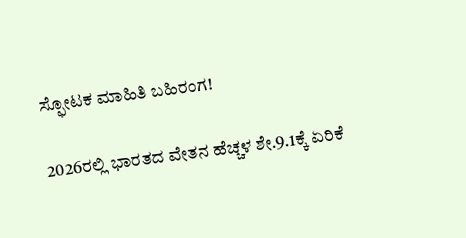ಸ್ಫೋಟಕ ಮಾಹಿತಿ ಬಹಿರಂಗ!

2026ರಲ್ಲಿ ಭಾರತದ ವೇತನ ಹೆಚ್ಚಳ ಶೇ.9.1ಕ್ಕೆ ಏರಿಕೆ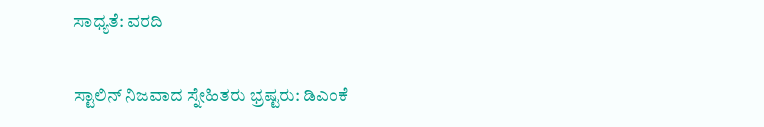ಸಾಧ್ಯತೆ: ವರದಿ

ಸ್ಟಾಲಿನ್ ನಿಜವಾದ ಸ್ನೇಹಿತರು ಭ್ರಷ್ಟರು: ಡಿಎಂಕೆ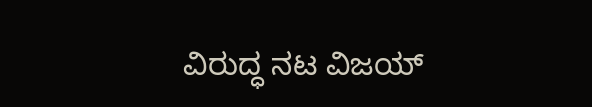ವಿರುದ್ಧ ನಟ ವಿಜಯ್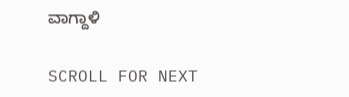ವಾಗ್ದಾಳಿ

SCROLL FOR NEXT